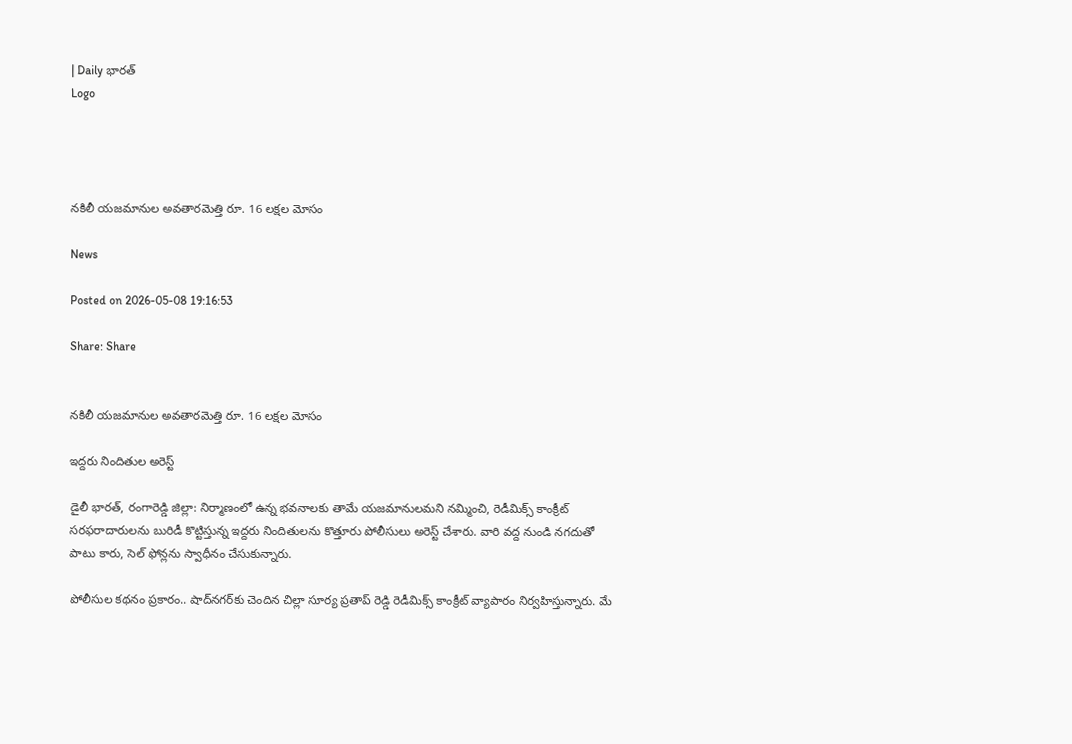| Daily భారత్
Logo




నకిలీ యజమానుల అవతారమెత్తి రూ. 16 లక్షల మోసం

News

Posted on 2026-05-08 19:16:53

Share: Share


నకిలీ యజమానుల అవతారమెత్తి రూ. 16 లక్షల మోసం

ఇద్దరు నిందితుల అరెస్ట్

డైలీ భారత్, రంగారెడ్డి జిల్లా: నిర్మాణంలో ఉన్న భవనాలకు తామే యజమానులమని నమ్మించి, రెడీమిక్స్ కాంక్రీట్ సరఫరాదారులను బురిడీ కొట్టిస్తున్న ఇద్దరు నిందితులను కొత్తూరు పోలీసులు అరెస్ట్ చేశారు. వారి వద్ద నుండి నగదుతో పాటు కారు, సెల్ ఫోన్లను స్వాధీనం చేసుకున్నారు.

పోలీసుల కథనం ప్రకారం.. షాద్‌నగర్‌కు చెందిన చిల్లా సూర్య ప్రతాప్ రెడ్డి రెడీమిక్స్ కాంక్రీట్ వ్యాపారం నిర్వహిస్తున్నారు. మే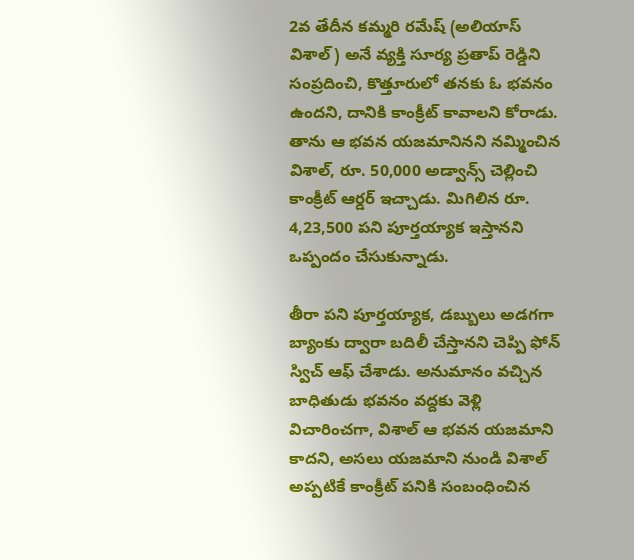2వ తేదీన కమ్మరి రమేష్ (అలియాస్ విశాల్) అనే వ్యక్తి సూర్య ప్రతాప్ రెడ్డిని సంప్రదించి, కొత్తూరులో తనకు ఓ భవనం ఉందని, దానికి కాంక్రీట్ కావాలని కోరాడు. తాను ఆ భవన యజమానినని నమ్మించిన విశాల్, రూ. 50,000 అడ్వాన్స్ చెల్లించి కాంక్రీట్ ఆర్డర్ ఇచ్చాడు. మిగిలిన రూ. 4,23,500 పని పూర్తయ్యాక ఇస్తానని ఒప్పందం చేసుకున్నాడు.

తీరా పని పూర్తయ్యాక, డబ్బులు అడగగా బ్యాంకు ద్వారా బదిలీ చేస్తానని చెప్పి ఫోన్ స్విచ్ ఆఫ్ చేశాడు. అనుమానం వచ్చిన బాధితుడు భవనం వద్దకు వెళ్లి విచారించగా, విశాల్ ఆ భవన యజమాని కాదని, అసలు యజమాని నుండి విశాల్ అప్పటికే కాంక్రీట్ పనికి సంబంధించిన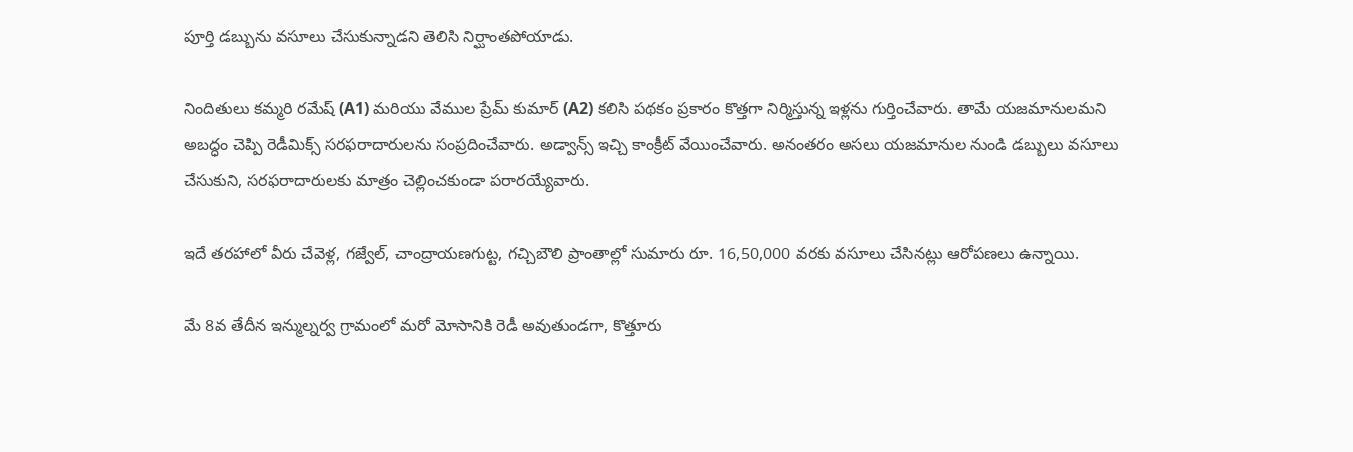పూర్తి డబ్బును వసూలు చేసుకున్నాడని తెలిసి నిర్ఘాంతపోయాడు.

నిందితులు కమ్మరి రమేష్ (A1) మరియు వేముల ప్రేమ్ కుమార్ (A2) కలిసి పథకం ప్రకారం కొత్తగా నిర్మిస్తున్న ఇళ్లను గుర్తించేవారు. తామే యజమానులమని అబద్ధం చెప్పి రెడీమిక్స్ సరఫరాదారులను సంప్రదించేవారు. అడ్వాన్స్ ఇచ్చి కాంక్రీట్ వేయించేవారు. అనంతరం అసలు యజమానుల నుండి డబ్బులు వసూలు చేసుకుని, సరఫరాదారులకు మాత్రం చెల్లించకుండా పరారయ్యేవారు.

ఇదే తరహాలో వీరు చేవెళ్ల, గజ్వేల్, చాంద్రాయణగుట్ట, గచ్చిబౌలి ప్రాంతాల్లో సుమారు రూ. 16,50,000 వరకు వసూలు చేసినట్లు ఆరోపణలు ఉన్నాయి.

మే 8వ తేదీన ఇన్ముల్నర్వ గ్రామంలో మరో మోసానికి రెడీ అవుతుండగా, కొత్తూరు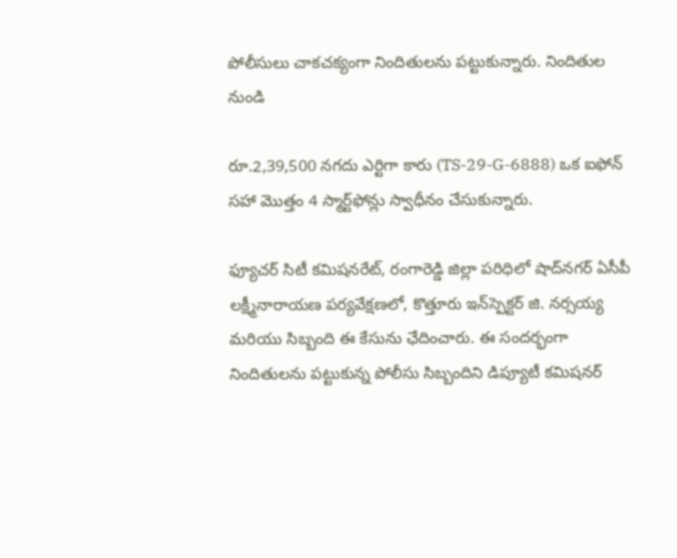పోలీసులు చాకచక్యంగా నిందితులను పట్టుకున్నారు. నిందితుల నుండి

రూ.2,39,500 నగదు ఎర్టిగా కారు (TS-29-G-6888) ఒక ఐఫోన్ సహా మొత్తం 4 స్మార్ట్‌ఫోన్లు స్వాధీనం చేసుకున్నారు.

ఫ్యూచర్ సిటీ కమిషనరేట్, రంగారెడ్డి జిల్లా పరిధిలో షాద్‌నగర్ ఏసీపీ లక్ష్మీనారాయణ పర్యవేక్షణలో, కొత్తూరు ఇన్‌స్పెక్టర్ జి. నర్సయ్య మరియు సిబ్బంది ఈ కేసును ఛేదించారు. ఈ సందర్భంగా నిందితులను పట్టుకున్న పోలీసు సిబ్బందిని డిప్యూటీ కమిషనర్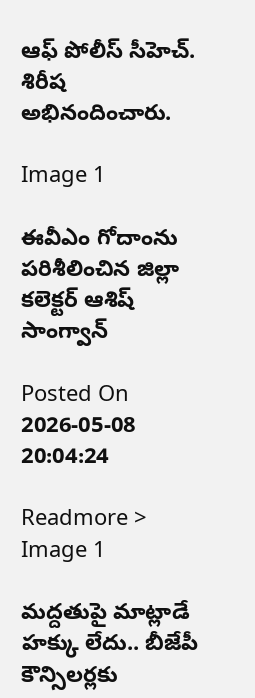ఆఫ్ పోలీస్ సీహెచ్. శిరీష అభినందించారు.

Image 1

ఈవీఎం గోదాంను పరిశీలించిన జిల్లా కలెక్టర్ ఆశిష్ సాంగ్వాన్

Posted On 2026-05-08 20:04:24

Readmore >
Image 1

మద్దతుపై మాట్లాడే హక్కు లేదు.. బీజేపీ కౌన్సిలర్లకు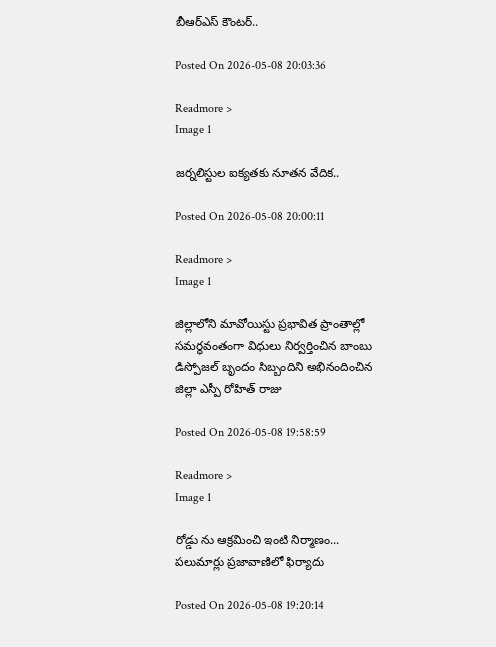బీఆర్ఎస్ కౌంటర్..

Posted On 2026-05-08 20:03:36

Readmore >
Image 1

జర్నలిస్టుల ఐక్యతకు నూతన వేదిక..

Posted On 2026-05-08 20:00:11

Readmore >
Image 1

జిల్లాలోని మావోయిస్టు ప్రభావిత ప్రాంతాల్లో సమర్థవంతంగా విధులు నిర్వర్తించిన బాంబు డిస్పోజల్ బృందం సిబ్బందిని అభినందించిన జిల్లా ఎస్పీ రోహిత్ రాజు

Posted On 2026-05-08 19:58:59

Readmore >
Image 1

రోడ్డు ను ఆక్రమించి ఇంటి నిర్మాణం... పలుమార్లు ప్రజావాణిలో ఫిర్యాదు

Posted On 2026-05-08 19:20:14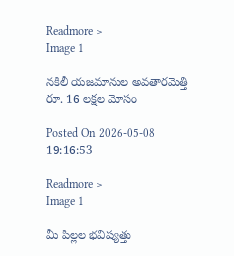Readmore >
Image 1

నకిలీ యజమానుల అవతారమెత్తి రూ. 16 లక్షల మోసం

Posted On 2026-05-08 19:16:53

Readmore >
Image 1

మీ పిల్లల భవిష్యత్తు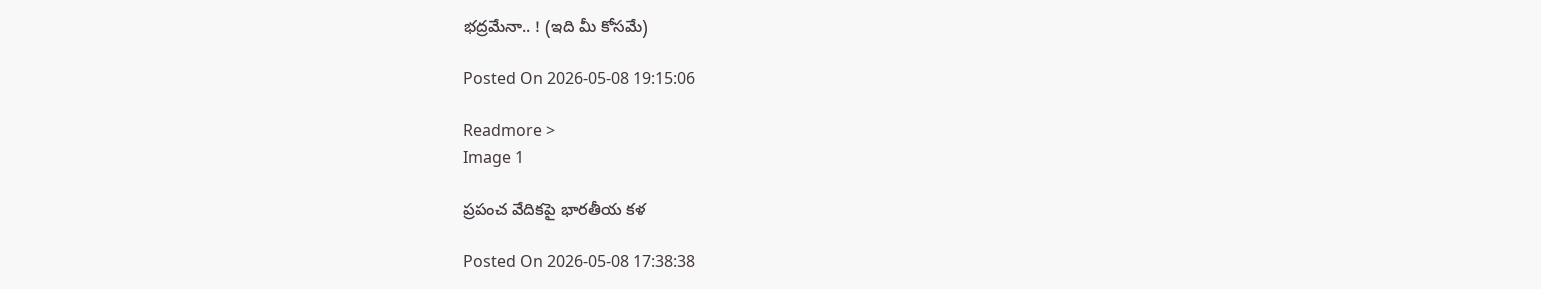భద్రమేనా.. ! (ఇది మీ కోసమే)

Posted On 2026-05-08 19:15:06

Readmore >
Image 1

ప్రపంచ వేదికపై భారతీయ కళ

Posted On 2026-05-08 17:38:38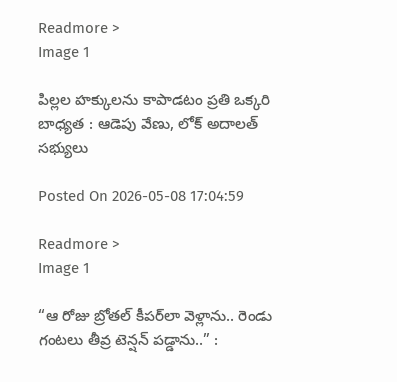Readmore >
Image 1

పిల్లల హక్కులను కాపాడటం ప్రతి ఒక్కరి బాధ్యత : ఆడెపు వేణు, లోక్ అదాలత్ సభ్యులు

Posted On 2026-05-08 17:04:59

Readmore >
Image 1

“ఆ రోజు బ్రోతల్ కీపర్‌లా వెళ్లాను.. రెండు గంటలు తీవ్ర టెన్షన్ పడ్డాను..” :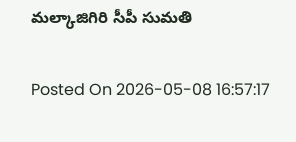మల్కాజిగిరి సీపీ సుమతి

Posted On 2026-05-08 16:57:17